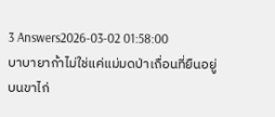3 Answers2026-03-02 01:58:00
บาบายาก้าไม่ใช่แค่แม่มดป่าเถื่อนที่ยืนอยู่บนขาไก่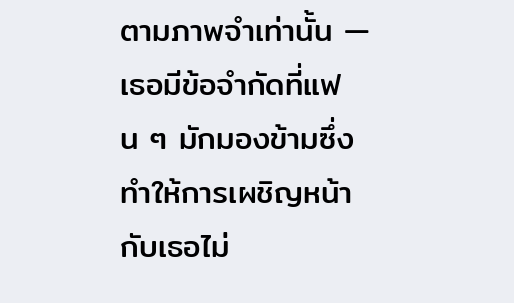ตามภาพจำเท่านั้น — เธอมีข้อจำกัดที่แฟน ๆ มักมองข้ามซึ่งทำให้การเผชิญหน้ากับเธอไม่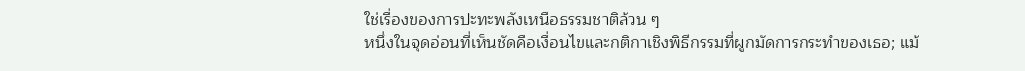ใช่เรื่องของการปะทะพลังเหนือธรรมชาติล้วน ๆ
หนึ่งในจุดอ่อนที่เห็นชัดคือเงื่อนไขและกติกาเชิงพิธีกรรมที่ผูกมัดการกระทำของเธอ; แม้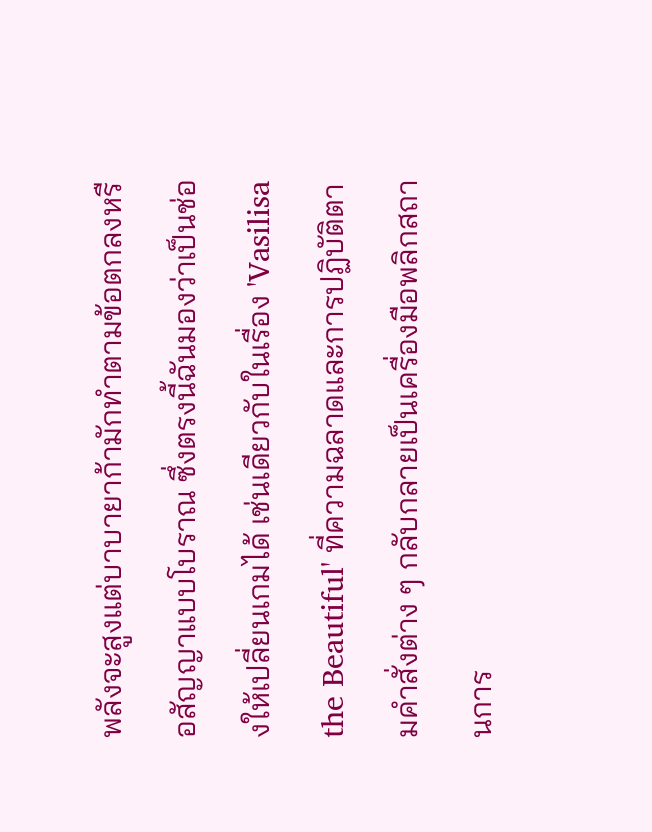พลังจะสูงแต่บาบายาก้ามักทำตามข้อตกลงหรือสัญญาแบบโบราณ ซึ่งตรงนี้ฉันมองว่าเป็นช่องให้เปลี่ยนเกมได้ เช่นเดียวกับในเรื่อง 'Vasilisa the Beautiful' ที่ความฉลาดและการปฏิบัติตามคำสั่งต่าง ๆ กลับกลายเป็นเครื่องมือพลิกสถานการ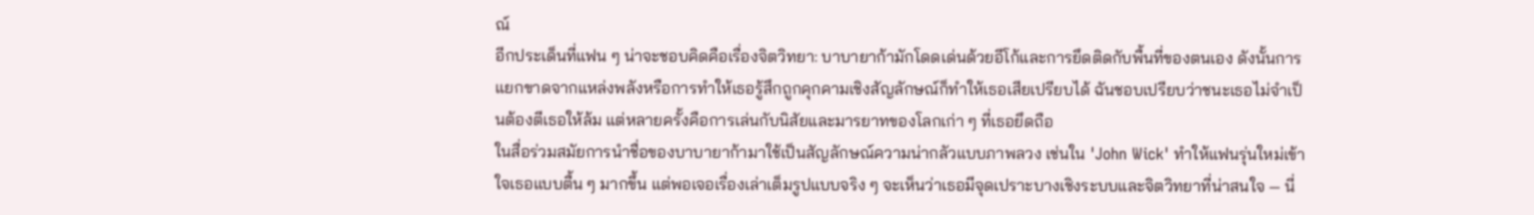ณ์
อีกประเด็นที่แฟน ๆ น่าจะชอบคิดคือเรื่องจิตวิทยา: บาบายาก้ามักโดดเด่นด้วยอีโก้และการยึดติดกับพื้นที่ของตนเอง ดังนั้นการแยกขาดจากแหล่งพลังหรือการทำให้เธอรู้สึกถูกคุกคามเชิงสัญลักษณ์ก็ทำให้เธอเสียเปรียบได้ ฉันชอบเปรียบว่าชนะเธอไม่จำเป็นต้องตีเธอให้ล้ม แต่หลายครั้งคือการเล่นกับนิสัยและมารยาทของโลกเก่า ๆ ที่เธอยึดถือ
ในสื่อร่วมสมัยการนำชื่อของบาบายาก้ามาใช้เป็นสัญลักษณ์ความน่ากลัวแบบภาพลวง เช่นใน 'John Wick' ทำให้แฟนรุ่นใหม่เข้าใจเธอแบบตื้น ๆ มากขึ้น แต่พอเจอเรื่องเล่าเต็มรูปแบบจริง ๆ จะเห็นว่าเธอมีจุดเปราะบางเชิงระบบและจิตวิทยาที่น่าสนใจ — นี่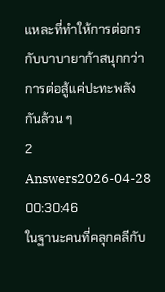แหละที่ทำให้การต่อกรกับบาบายาก้าสนุกกว่าการต่อสู้แค่ปะทะพลังกันล้วน ๆ
2 Answers2026-04-28 00:30:46
ในฐานะคนที่คลุกคลีกับ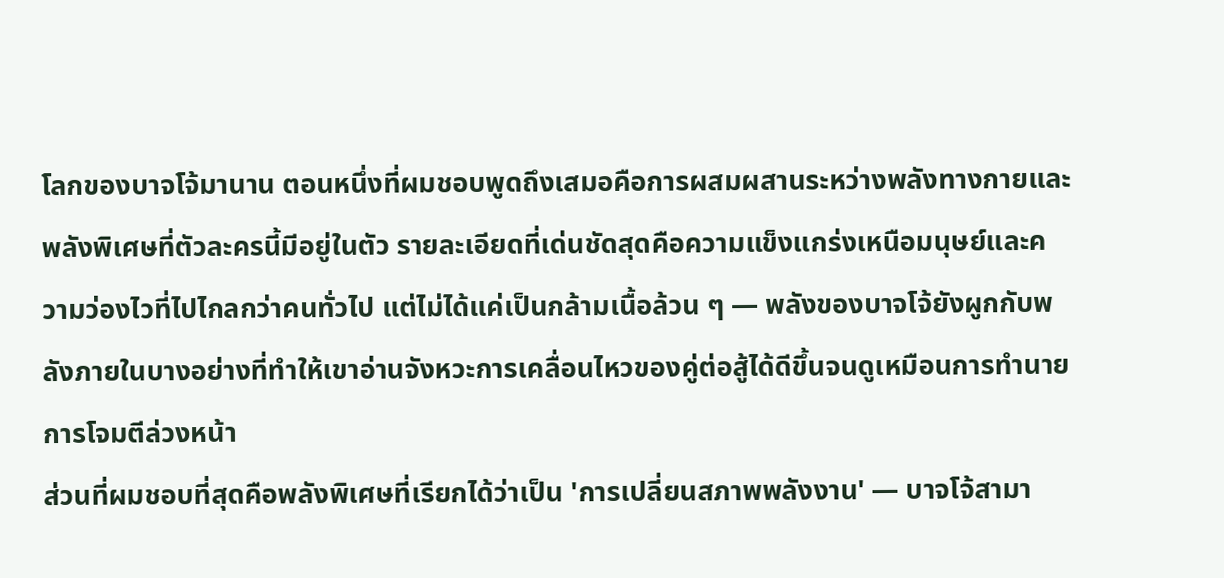โลกของบาจโจ้มานาน ตอนหนึ่งที่ผมชอบพูดถึงเสมอคือการผสมผสานระหว่างพลังทางกายและพลังพิเศษที่ตัวละครนี้มีอยู่ในตัว รายละเอียดที่เด่นชัดสุดคือความแข็งแกร่งเหนือมนุษย์และความว่องไวที่ไปไกลกว่าคนทั่วไป แต่ไม่ได้แค่เป็นกล้ามเนื้อล้วน ๆ — พลังของบาจโจ้ยังผูกกับพลังภายในบางอย่างที่ทำให้เขาอ่านจังหวะการเคลื่อนไหวของคู่ต่อสู้ได้ดีขึ้นจนดูเหมือนการทำนายการโจมตีล่วงหน้า
ส่วนที่ผมชอบที่สุดคือพลังพิเศษที่เรียกได้ว่าเป็น 'การเปลี่ยนสภาพพลังงาน' — บาจโจ้สามา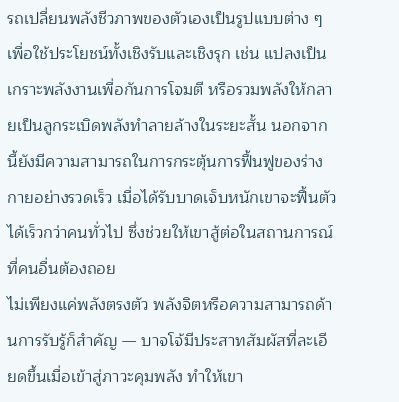รถเปลี่ยนพลังชีวภาพของตัวเองเป็นรูปแบบต่าง ๆ เพื่อใช้ประโยชน์ทั้งเชิงรับและเชิงรุก เช่น แปลงเป็นเกราะพลังงานเพื่อกันการโจมตี หรือรวมพลังให้กลายเป็นลูกระเบิดพลังทำลายล้างในระยะสั้น นอกจากนี้ยังมีความสามารถในการกระตุ้นการฟื้นฟูของร่างกายอย่างรวดเร็ว เมื่อได้รับบาดเจ็บหนักเขาจะฟื้นตัวได้เร็วกว่าคนทั่วไป ซึ่งช่วยให้เขาสู้ต่อในสถานการณ์ที่คนอื่นต้องถอย
ไม่เพียงแค่พลังตรงตัว พลังจิตหรือความสามารถด้านการรับรู้ก็สำคัญ — บาจโจ้มีประสาทสัมผัสที่ละเอียดขึ้นเมื่อเข้าสู่ภาวะคุมพลัง ทำให้เขา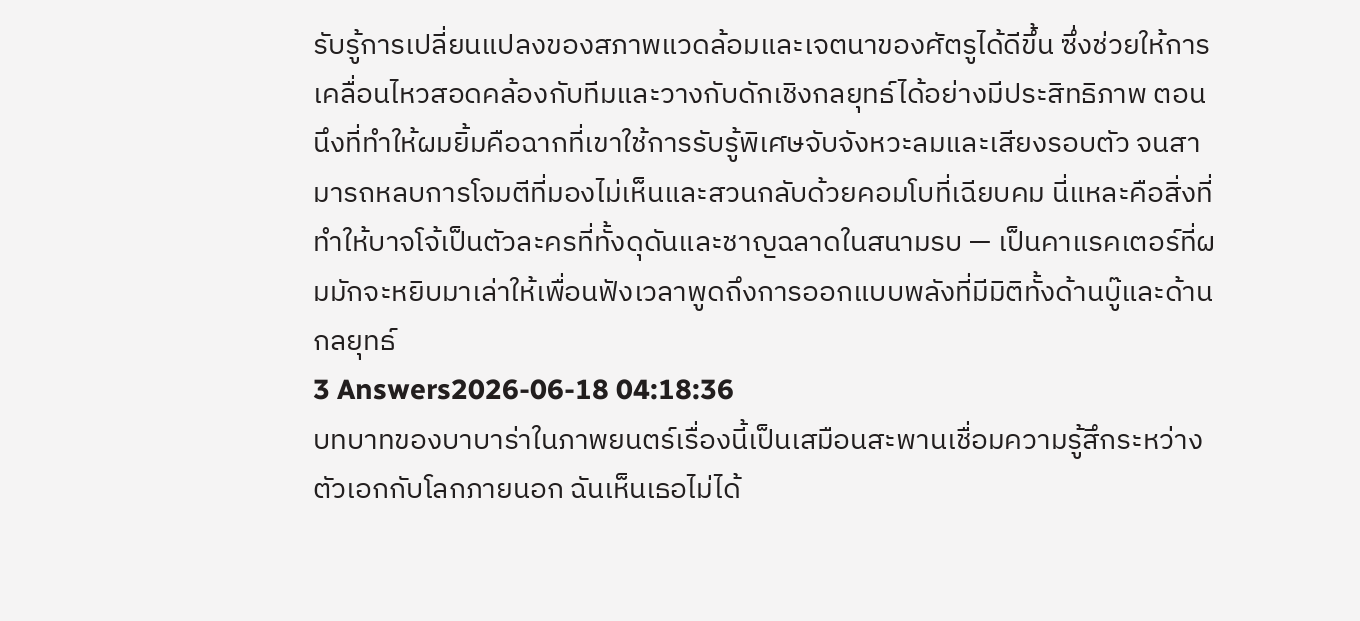รับรู้การเปลี่ยนแปลงของสภาพแวดล้อมและเจตนาของศัตรูได้ดีขึ้น ซึ่งช่วยให้การเคลื่อนไหวสอดคล้องกับทีมและวางกับดักเชิงกลยุทธ์ได้อย่างมีประสิทธิภาพ ตอนนึงที่ทำให้ผมยิ้มคือฉากที่เขาใช้การรับรู้พิเศษจับจังหวะลมและเสียงรอบตัว จนสามารถหลบการโจมตีที่มองไม่เห็นและสวนกลับด้วยคอมโบที่เฉียบคม นี่แหละคือสิ่งที่ทำให้บาจโจ้เป็นตัวละครที่ทั้งดุดันและชาญฉลาดในสนามรบ — เป็นคาแรคเตอร์ที่ผมมักจะหยิบมาเล่าให้เพื่อนฟังเวลาพูดถึงการออกแบบพลังที่มีมิติทั้งด้านบู๊และด้านกลยุทธ์
3 Answers2026-06-18 04:18:36
บทบาทของบาบาร่าในภาพยนตร์เรื่องนี้เป็นเสมือนสะพานเชื่อมความรู้สึกระหว่างตัวเอกกับโลกภายนอก ฉันเห็นเธอไม่ได้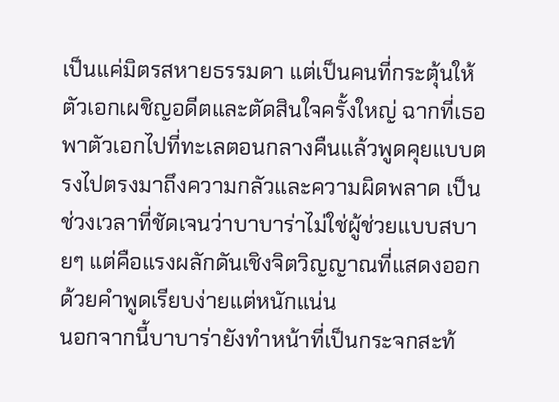เป็นแค่มิตรสหายธรรมดา แต่เป็นคนที่กระตุ้นให้ตัวเอกเผชิญอดีตและตัดสินใจครั้งใหญ่ ฉากที่เธอพาตัวเอกไปที่ทะเลตอนกลางคืนแล้วพูดคุยแบบตรงไปตรงมาถึงความกลัวและความผิดพลาด เป็นช่วงเวลาที่ชัดเจนว่าบาบาร่าไม่ใช่ผู้ช่วยแบบสบายๆ แต่คือแรงผลักดันเชิงจิตวิญญาณที่แสดงออกด้วยคำพูดเรียบง่ายแต่หนักแน่น
นอกจากนี้บาบาร่ายังทำหน้าที่เป็นกระจกสะท้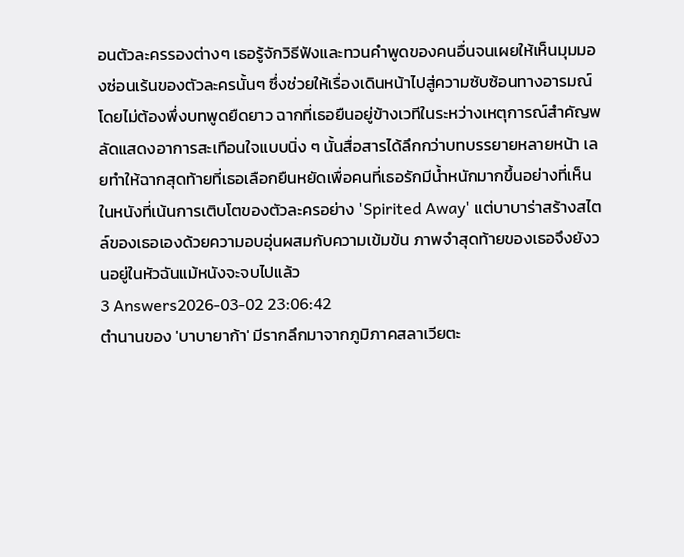อนตัวละครรองต่างๆ เธอรู้จักวิธีฟังและทวนคำพูดของคนอื่นจนเผยให้เห็นมุมมองซ่อนเร้นของตัวละครนั้นๆ ซึ่งช่วยให้เรื่องเดินหน้าไปสู่ความซับซ้อนทางอารมณ์โดยไม่ต้องพึ่งบทพูดยืดยาว ฉากที่เธอยืนอยู่ข้างเวทีในระหว่างเหตุการณ์สำคัญพลัดแสดงอาการสะเทือนใจแบบนิ่ง ๆ นั้นสื่อสารได้ลึกกว่าบทบรรยายหลายหน้า เลยทำให้ฉากสุดท้ายที่เธอเลือกยืนหยัดเพื่อคนที่เธอรักมีน้ำหนักมากขึ้นอย่างที่เห็นในหนังที่เน้นการเติบโตของตัวละครอย่าง 'Spirited Away' แต่บาบาร่าสร้างสไตล์ของเธอเองด้วยความอบอุ่นผสมกับความเข้มข้น ภาพจำสุดท้ายของเธอจึงยังวนอยู่ในหัวฉันแม้หนังจะจบไปแล้ว
3 Answers2026-03-02 23:06:42
ตำนานของ 'บาบายาก้า' มีรากลึกมาจากภูมิภาคสลาเวียตะ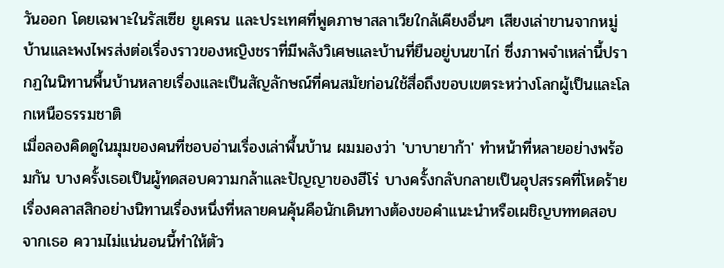วันออก โดยเฉพาะในรัสเซีย ยูเครน และประเทศที่พูดภาษาสลาเวียใกล้เคียงอื่นๆ เสียงเล่าขานจากหมู่บ้านและพงไพรส่งต่อเรื่องราวของหญิงชราที่มีพลังวิเศษและบ้านที่ยืนอยู่บนขาไก่ ซึ่งภาพจำเหล่านี้ปรากฏในนิทานพื้นบ้านหลายเรื่องและเป็นสัญลักษณ์ที่คนสมัยก่อนใช้สื่อถึงขอบเขตระหว่างโลกผู้เป็นและโลกเหนือธรรมชาติ
เมื่อลองคิดดูในมุมของคนที่ชอบอ่านเรื่องเล่าพื้นบ้าน ผมมองว่า 'บาบายาก้า' ทำหน้าที่หลายอย่างพร้อมกัน บางครั้งเธอเป็นผู้ทดสอบความกล้าและปัญญาของฮีโร่ บางครั้งกลับกลายเป็นอุปสรรคที่โหดร้าย เรื่องคลาสสิกอย่างนิทานเรื่องหนึ่งที่หลายคนคุ้นคือนักเดินทางต้องขอคำแนะนำหรือเผชิญบททดสอบจากเธอ ความไม่แน่นอนนี้ทำให้ตัว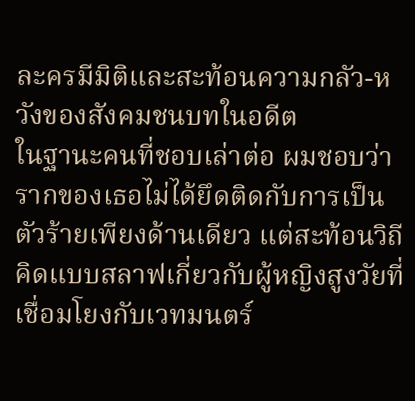ละครมีมิติและสะท้อนความกลัว-หวังของสังคมชนบทในอดีต
ในฐานะคนที่ชอบเล่าต่อ ผมชอบว่ารากของเธอไม่ได้ยึดติดกับการเป็นตัวร้ายเพียงด้านเดียว แต่สะท้อนวิถีคิดแบบสลาฟเกี่ยวกับผู้หญิงสูงวัยที่เชื่อมโยงกับเวทมนตร์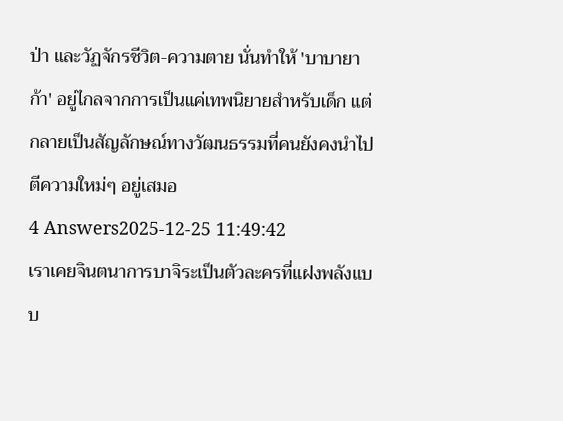ป่า และวัฏจักรชีวิต-ความตาย นั่นทำให้ 'บาบายาก้า' อยู่ไกลจากการเป็นแค่เทพนิยายสำหรับเด็ก แต่กลายเป็นสัญลักษณ์ทางวัฒนธรรมที่คนยังคงนำไปตีความใหม่ๆ อยู่เสมอ
4 Answers2025-12-25 11:49:42
เราเคยจินตนาการบาจิระเป็นตัวละครที่แฝงพลังแบบ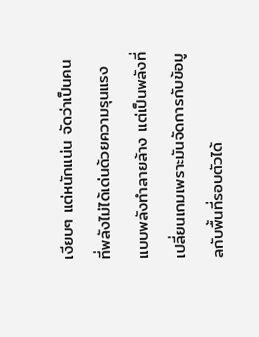เงียบๆ แต่หนักแน่น จัดว่าเป็นคนที่พลังไม่ได้เด่นด้วยความรุนแรงแบบพลังทำลายล้าง แต่เป็นพลังที่เปลี่ยนเกมเพราะมันจัดการกับข้อมูลกับพื้นที่รอบตัวได้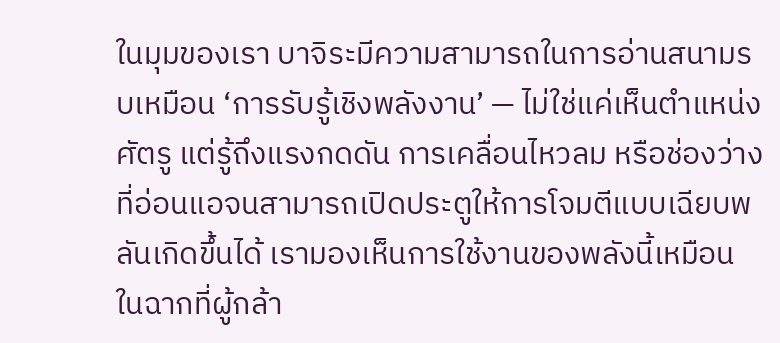ในมุมของเรา บาจิระมีความสามารถในการอ่านสนามรบเหมือน ‘การรับรู้เชิงพลังงาน’ — ไม่ใช่แค่เห็นตำแหน่งศัตรู แต่รู้ถึงแรงกดดัน การเคลื่อนไหวลม หรือช่องว่างที่อ่อนแอจนสามารถเปิดประตูให้การโจมตีแบบเฉียบพลันเกิดขึ้นได้ เรามองเห็นการใช้งานของพลังนี้เหมือนในฉากที่ผู้กล้า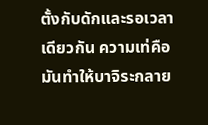ตั้งกับดักและรอเวลาเดียวกัน ความเท่คือมันทำให้บาจิระกลาย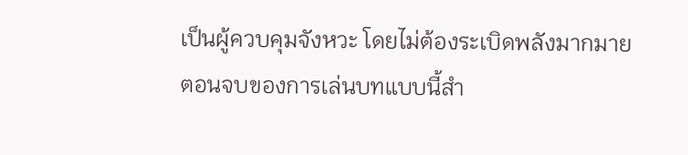เป็นผู้ควบคุมจังหวะ โดยไม่ต้องระเบิดพลังมากมาย
ตอนจบของการเล่นบทแบบนี้สำ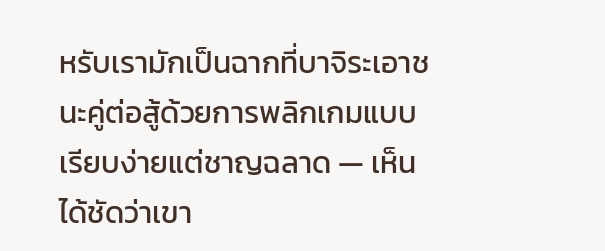หรับเรามักเป็นฉากที่บาจิระเอาชนะคู่ต่อสู้ด้วยการพลิกเกมแบบเรียบง่ายแต่ชาญฉลาด — เห็นได้ชัดว่าเขา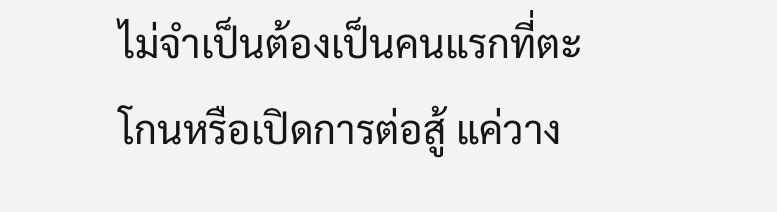ไม่จำเป็นต้องเป็นคนแรกที่ตะโกนหรือเปิดการต่อสู้ แค่วาง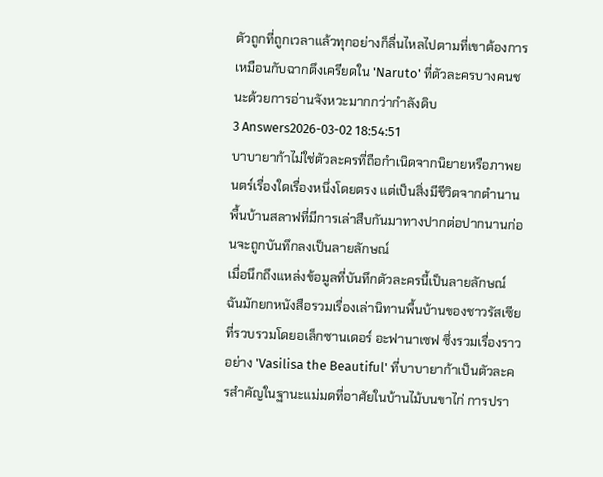ตัวถูกที่ถูกเวลาแล้วทุกอย่างก็ลื่นไหลไปตามที่เขาต้องการ เหมือนกับฉากตึงเครียดใน 'Naruto' ที่ตัวละครบางคนชนะด้วยการอ่านจังหวะมากกว่ากำลังดิบ
3 Answers2026-03-02 18:54:51
บาบายาก้าไม่ใช่ตัวละครที่ถือกำเนิดจากนิยายหรือภาพยนตร์เรื่องใดเรื่องหนึ่งโดยตรง แต่เป็นสิ่งมีชีวิตจากตำนานพื้นบ้านสลาฟที่มีการเล่าสืบกันมาทางปากต่อปากนานก่อนจะถูกบันทึกลงเป็นลายลักษณ์
เมื่อนึกถึงแหล่งข้อมูลที่บันทึกตัวละครนี้เป็นลายลักษณ์ ฉันมักยกหนังสือรวมเรื่องเล่านิทานพื้นบ้านของชาวรัสเซียที่รวบรวมโดยอเล็กซานเดอร์ อะฟานาเซฟ ซึ่งรวมเรื่องราวอย่าง 'Vasilisa the Beautiful' ที่บาบายาก้าเป็นตัวละครสำคัญในฐานะแม่มดที่อาศัยในบ้านไม้บนขาไก่ การปรา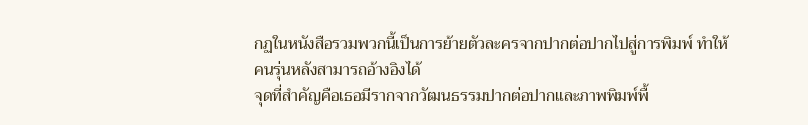กฏในหนังสือรวมพวกนี้เป็นการย้ายตัวละครจากปากต่อปากไปสู่การพิมพ์ ทำให้คนรุ่นหลังสามารถอ้างอิงได้
จุดที่สำคัญคือเธอมีรากจากวัฒนธรรมปากต่อปากและภาพพิมพ์พื้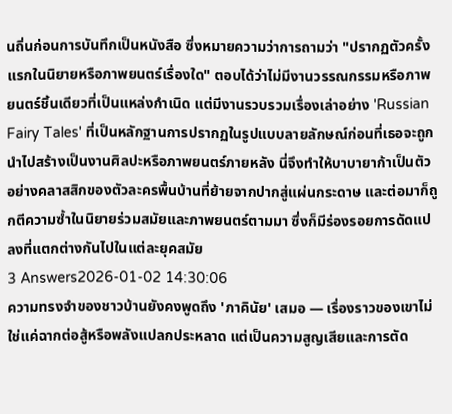นถิ่นก่อนการบันทึกเป็นหนังสือ ซึ่งหมายความว่าการถามว่า "ปรากฏตัวครั้งแรกในนิยายหรือภาพยนตร์เรื่องใด" ตอบได้ว่าไม่มีงานวรรณกรรมหรือภาพยนตร์ชิ้นเดียวที่เป็นแหล่งกำเนิด แต่มีงานรวบรวมเรื่องเล่าอย่าง 'Russian Fairy Tales' ที่เป็นหลักฐานการปรากฏในรูปแบบลายลักษณ์ก่อนที่เธอจะถูกนำไปสร้างเป็นงานศิลปะหรือภาพยนตร์ภายหลัง นี่จึงทำให้บาบายาก้าเป็นตัวอย่างคลาสสิกของตัวละครพื้นบ้านที่ย้ายจากปากสู่แผ่นกระดาษ และต่อมาก็ถูกตีความซ้ำในนิยายร่วมสมัยและภาพยนตร์ตามมา ซึ่งก็มีร่องรอยการดัดแปลงที่แตกต่างกันไปในแต่ละยุคสมัย
3 Answers2026-01-02 14:30:06
ความทรงจำของชาวบ้านยังคงพูดถึง 'ภาคินัย' เสมอ — เรื่องราวของเขาไม่ใช่แค่ฉากต่อสู้หรือพลังแปลกประหลาด แต่เป็นความสูญเสียและการตัด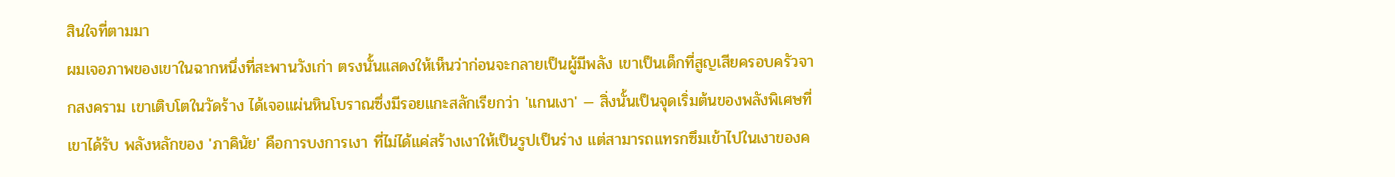สินใจที่ตามมา
ผมเจอภาพของเขาในฉากหนึ่งที่สะพานวังเก่า ตรงนั้นแสดงให้เห็นว่าก่อนจะกลายเป็นผู้มีพลัง เขาเป็นเด็กที่สูญเสียครอบครัวจากสงคราม เขาเติบโตในวัดร้าง ได้เจอแผ่นหินโบราณซึ่งมีรอยแกะสลักเรียกว่า 'แกนเงา' — สิ่งนั้นเป็นจุดเริ่มต้นของพลังพิเศษที่เขาได้รับ พลังหลักของ 'ภาคินัย' คือการบงการเงา ที่ไม่ได้แค่สร้างเงาให้เป็นรูปเป็นร่าง แต่สามารถแทรกซึมเข้าไปในเงาของค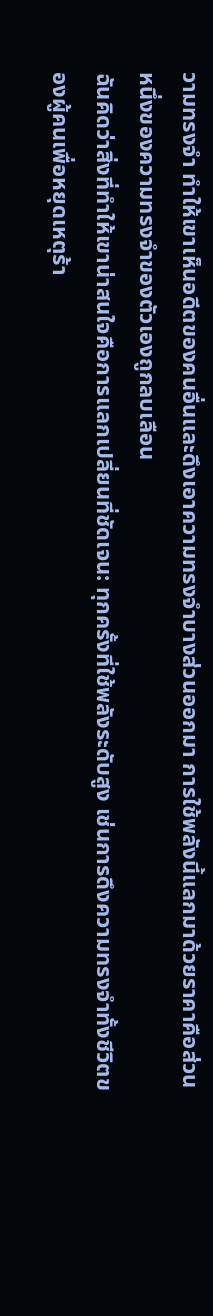วามทรงจำ ทำให้เขาเห็นอดีตของคนอื่นและดึงเอาความทรงจำบางส่วนออกมา การใช้พลังนี้แลกมาด้วยราคาคือส่วนหนึ่งของความทรงจำของตัวเองถูกลบเลือน
ฉันคิดว่าสิ่งที่ทำให้เขาน่าสนใจคือการแลกเปลี่ยนที่ชัดเจน: ทุกครั้งที่ใช้พลังระดับสูง เช่นการดึงความทรงจำทั้งชีวิตของผู้คนเพื่อหยุดเหตุร้า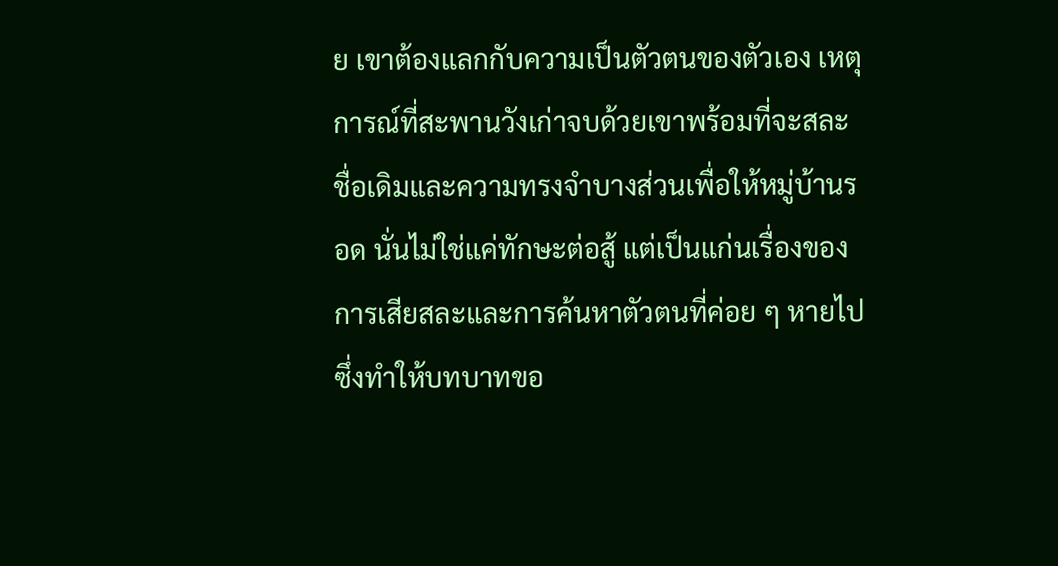ย เขาต้องแลกกับความเป็นตัวตนของตัวเอง เหตุการณ์ที่สะพานวังเก่าจบด้วยเขาพร้อมที่จะสละชื่อเดิมและความทรงจำบางส่วนเพื่อให้หมู่บ้านรอด นั่นไม่ใช่แค่ทักษะต่อสู้ แต่เป็นแก่นเรื่องของการเสียสละและการค้นหาตัวตนที่ค่อย ๆ หายไป ซึ่งทำให้บทบาทขอ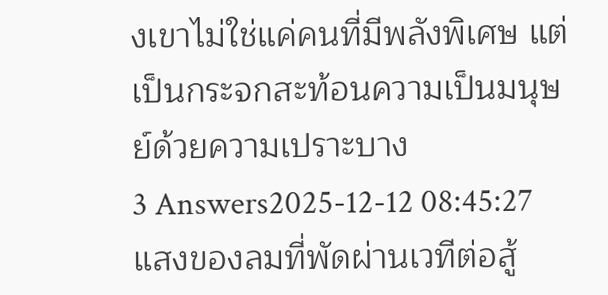งเขาไม่ใช่แค่คนที่มีพลังพิเศษ แต่เป็นกระจกสะท้อนความเป็นมนุษย์ด้วยความเปราะบาง
3 Answers2025-12-12 08:45:27
แสงของลมที่พัดผ่านเวทีต่อสู้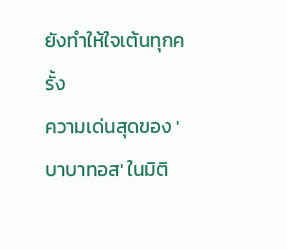ยังทำให้ใจเต้นทุกครั้ง
ความเด่นสุดของ 'บาบาทอส' ในมิติ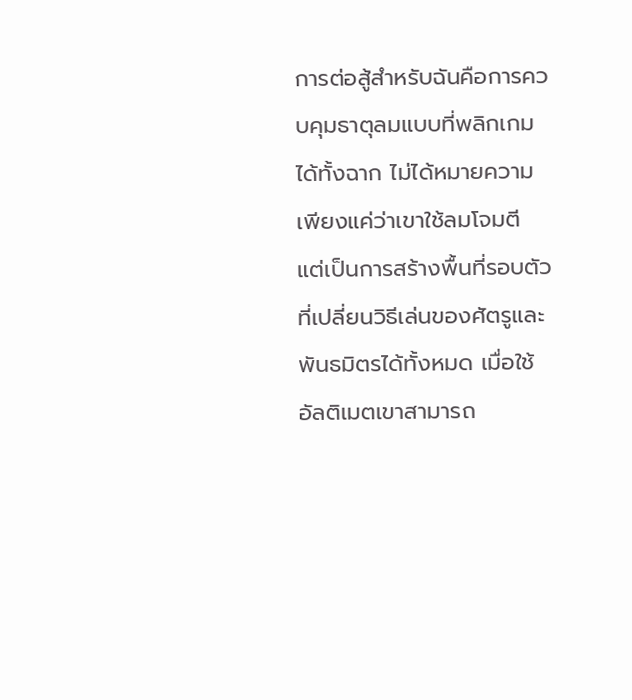การต่อสู้สำหรับฉันคือการควบคุมธาตุลมแบบที่พลิกเกมได้ทั้งฉาก ไม่ได้หมายความเพียงแค่ว่าเขาใช้ลมโจมตี แต่เป็นการสร้างพื้นที่รอบตัวที่เปลี่ยนวิธีเล่นของศัตรูและพันธมิตรได้ทั้งหมด เมื่อใช้อัลติเมตเขาสามารถ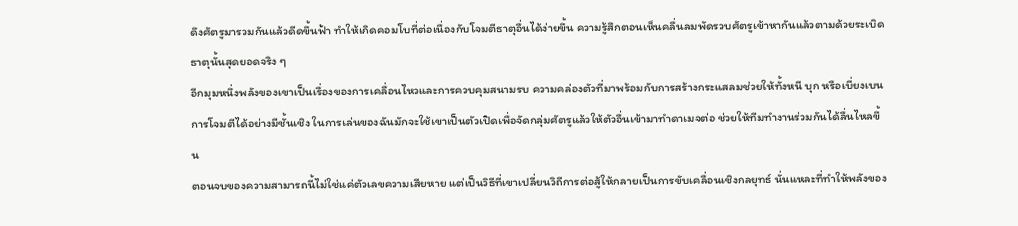ดึงศัตรูมารวมกันแล้วดีดขึ้นฟ้า ทำให้เกิดคอมโบที่ต่อเนื่องกับโจมตีธาตุอื่นได้ง่ายขึ้น ความรู้สึกตอนเห็นคลื่นลมพัดรวบศัตรูเข้าหากันแล้วตามด้วยระเบิดธาตุนั้นสุดยอดจริง ๆ
อีกมุมหนึ่งพลังของเขาเป็นเรื่องของการเคลื่อนไหวและการควบคุมสนามรบ ความคล่องตัวที่มาพร้อมกับการสร้างกระแสลมช่วยให้ทั้งหนี บุก หรือเบี่ยงเบนการโจมตีได้อย่างมีชั้นเชิง ในการเล่นของฉันมักจะใช้เขาเป็นตัวเปิดเพื่อจัดกลุ่มศัตรูแล้วให้ตัวอื่นเข้ามาทำดาเมจต่อ ช่วยให้ทีมทำงานร่วมกันได้ลื่นไหลขึ้น
ตอนจบของความสามารถนี้ไม่ใช่แค่ตัวเลขความเสียหาย แต่เป็นวิธีที่เขาเปลี่ยนวิถีการต่อสู้ให้กลายเป็นการขับเคลื่อนเชิงกลยุทธ์ นั่นแหละที่ทำให้พลังของ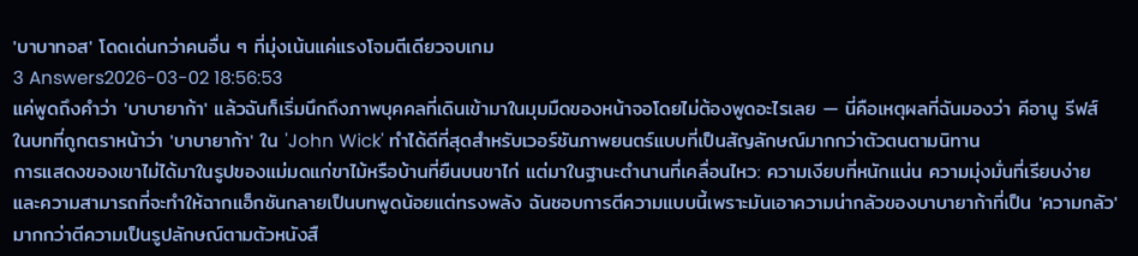'บาบาทอส' โดดเด่นกว่าคนอื่น ๆ ที่มุ่งเน้นแค่แรงโจมตีเดียวจบเกม
3 Answers2026-03-02 18:56:53
แค่พูดถึงคำว่า 'บาบายาก้า' แล้วฉันก็เริ่มนึกถึงภาพบุคคลที่เดินเข้ามาในมุมมืดของหน้าจอโดยไม่ต้องพูดอะไรเลย — นี่คือเหตุผลที่ฉันมองว่า คีอานู รีฟส์ ในบทที่ถูกตราหน้าว่า 'บาบายาก้า' ใน 'John Wick' ทำได้ดีที่สุดสำหรับเวอร์ชันภาพยนตร์แบบที่เป็นสัญลักษณ์มากกว่าตัวตนตามนิทาน
การแสดงของเขาไม่ได้มาในรูปของแม่มดแก่ขาไม้หรือบ้านที่ยืนบนขาไก่ แต่มาในฐานะตำนานที่เคลื่อนไหว: ความเงียบที่หนักแน่น ความมุ่งมั่นที่เรียบง่าย และความสามารถที่จะทำให้ฉากแอ็กชันกลายเป็นบทพูดน้อยแต่ทรงพลัง ฉันชอบการตีความแบบนี้เพราะมันเอาความน่ากลัวของบาบายาก้าที่เป็น 'ความกลัว' มากกว่าตีความเป็นรูปลักษณ์ตามตัวหนังสื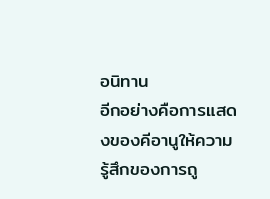อนิทาน
อีกอย่างคือการแสดงของคีอานูให้ความรู้สึกของการถู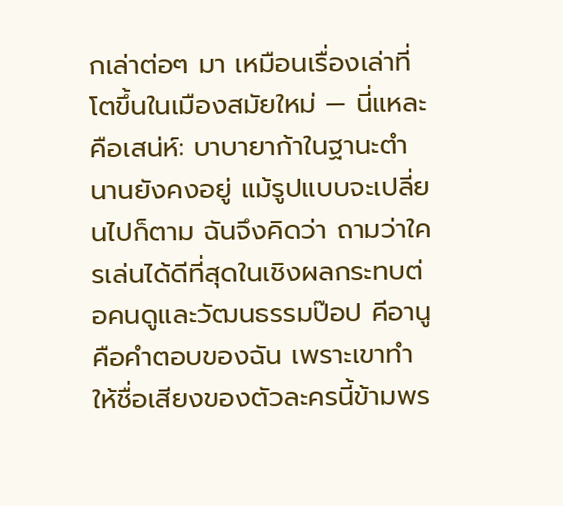กเล่าต่อๆ มา เหมือนเรื่องเล่าที่โตขึ้นในเมืองสมัยใหม่ — นี่แหละคือเสน่ห์: บาบายาก้าในฐานะตำนานยังคงอยู่ แม้รูปแบบจะเปลี่ยนไปก็ตาม ฉันจึงคิดว่า ถามว่าใครเล่นได้ดีที่สุดในเชิงผลกระทบต่อคนดูและวัฒนธรรมป๊อป คีอานูคือคำตอบของฉัน เพราะเขาทำให้ชื่อเสียงของตัวละครนี้ข้ามพร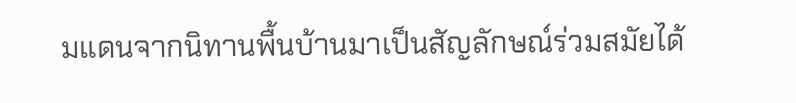มแดนจากนิทานพื้นบ้านมาเป็นสัญลักษณ์ร่วมสมัยได้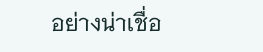อย่างน่าเชื่อ